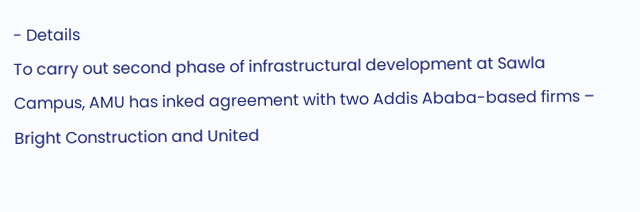- Details
To carry out second phase of infrastructural development at Sawla Campus, AMU has inked agreement with two Addis Ababa-based firms – Bright Construction and United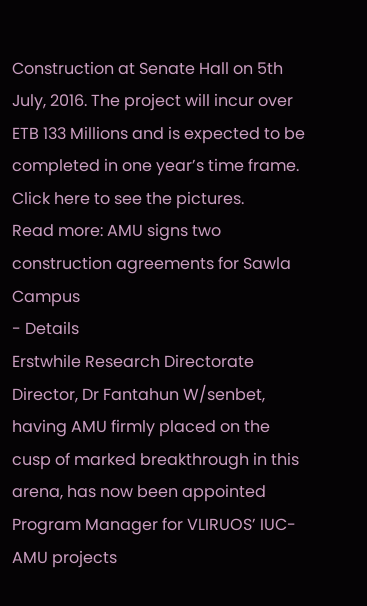Construction at Senate Hall on 5th July, 2016. The project will incur over ETB 133 Millions and is expected to be completed in one year’s time frame. Click here to see the pictures.
Read more: AMU signs two construction agreements for Sawla Campus
- Details
Erstwhile Research Directorate Director, Dr Fantahun W/senbet, having AMU firmly placed on the cusp of marked breakthrough in this arena, has now been appointed Program Manager for VLIRUOS’ IUC-AMU projects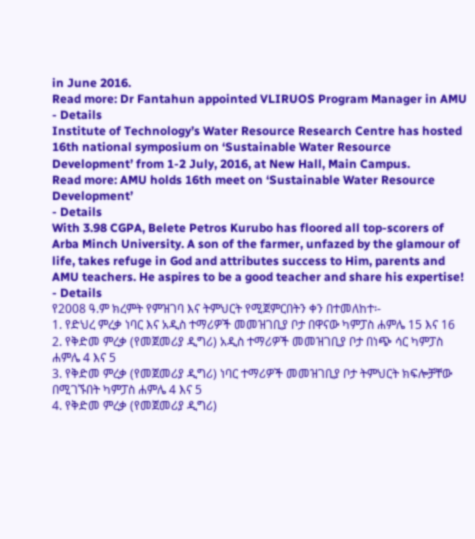in June 2016.
Read more: Dr Fantahun appointed VLIRUOS Program Manager in AMU
- Details
Institute of Technology’s Water Resource Research Centre has hosted 16th national symposium on ‘Sustainable Water Resource Development’ from 1-2 July, 2016, at New Hall, Main Campus.
Read more: AMU holds 16th meet on ‘Sustainable Water Resource Development’
- Details
With 3.98 CGPA, Belete Petros Kurubo has floored all top-scorers of Arba Minch University. A son of the farmer, unfazed by the glamour of life, takes refuge in God and attributes success to Him, parents and AMU teachers. He aspires to be a good teacher and share his expertise!
- Details
የ2008 ዓ.ም ክረምት የምዝገባ እና ትምህርት የሚጀምርበትን ቀን በተመለከተ፡-
1. የድህረ ምረቃ ነባር እና አዲስ ተማሪዎች መመዝገቢያ ቦታ በዋናው ካምፓስ ሐምሌ 15 እና 16
2. የቅድመ ምረቃ (የመጀመሪያ ዲግሪ) አዲስ ተማሪዎች መመዝገቢያ ቦታ በነጭ ሳር ካምፓስ ሐምሌ 4 እና 5
3. የቅድመ ምረቃ (የመጀመሪያ ዲግሪ) ነባር ተማሪዎች መመዝገቢያ ቦታ ትምህርት ክፍሎቻቸው በሚገኙበት ካምፓስ ሐምሌ 4 እና 5
4. የቅድመ ምረቃ (የመጀመሪያ ዲግሪ)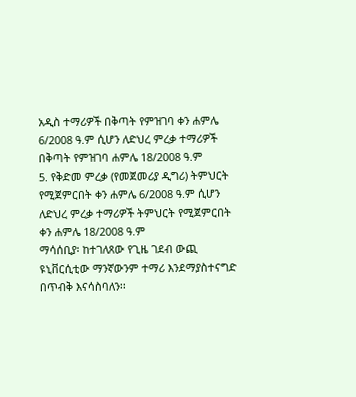አዲስ ተማሪዎች በቅጣት የምዝገባ ቀን ሐምሌ 6/2008 ዓ.ም ሲሆን ለድህረ ምረቃ ተማሪዎች በቅጣት የምዝገባ ሐምሌ 18/2008 ዓ.ም
5. የቅድመ ምረቃ (የመጀመሪያ ዲግሪ) ትምህርት የሚጀምርበት ቀን ሐምሌ 6/2008 ዓ.ም ሲሆን ለድህረ ምረቃ ተማሪዎች ትምህርት የሚጀምርበት ቀን ሐምሌ 18/2008 ዓ.ም
ማሳሰቢያ፡ ከተገለጸው የጊዜ ገደብ ውጪ ዩኒቨርሲቲው ማንኛውንም ተማሪ እንደማያስተናግድ በጥብቅ እናሳስባለን፡፡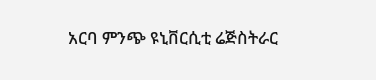አርባ ምንጭ ዩኒቨርሲቲ ሬጅስትራር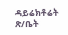ዳይሬክቶሬት ጽ/ቤት